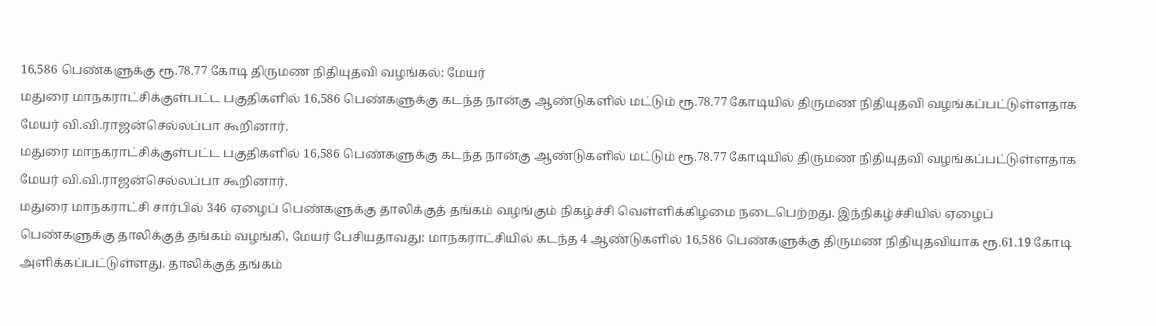16,586 பெண்களுக்கு ரூ.78.77 கோடி திருமண நிதியுதவி வழங்கல்: மேயர்
மதுரை மாநகராட்சிக்குள்பட்ட பகுதிகளில் 16,586 பெண்களுக்கு கடந்த நான்கு ஆண்டுகளில் மட்டும் ரூ.78.77 கோடியில் திருமண நிதியுதவி வழங்கப்பட்டுள்ளதாக மேயர் வி.வி.ராஜன்செல்லப்பா கூறினார்.
மதுரை மாநகராட்சிக்குள்பட்ட பகுதிகளில் 16,586 பெண்களுக்கு கடந்த நான்கு ஆண்டுகளில் மட்டும் ரூ.78.77 கோடியில் திருமண நிதியுதவி வழங்கப்பட்டுள்ளதாக மேயர் வி.வி.ராஜன்செல்லப்பா கூறினார்.
மதுரை மாநகராட்சி சார்பில் 346 ஏழைப் பெண்களுக்கு தாலிக்குத் தங்கம் வழங்கும் நிகழ்ச்சி வெள்ளிக்கிழமை நடைபெற்றது. இந்நிகழ்ச்சியில் ஏழைப் பெண்களுக்கு தாலிக்குத் தங்கம் வழங்கி, மேயர் பேசியதாவது: மாநகராட்சியில் கடந்த 4 ஆண்டுகளில் 16,586 பெண்களுக்கு திருமண நிதியுதவியாக ரூ.61.19 கோடி அளிக்கப்பட்டுள்ளது. தாலிக்குத் தங்கம்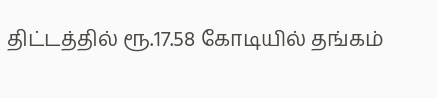திட்டத்தில் ரூ.17.58 கோடியில் தங்கம்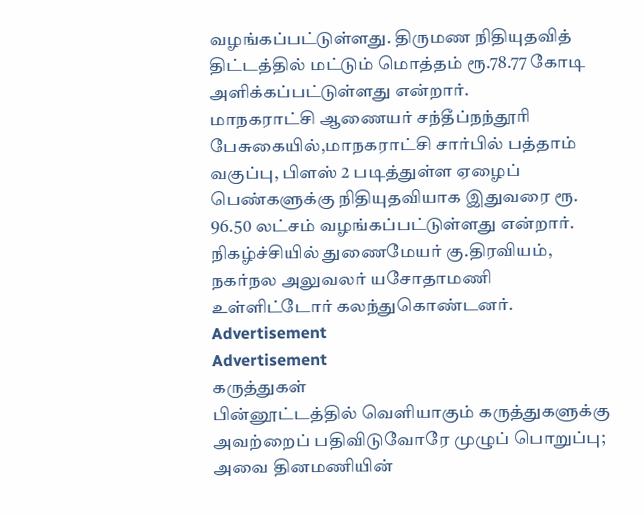வழங்கப்பட்டுள்ளது. திருமண நிதியுதவித் திட்டத்தில் மட்டும் மொத்தம் ரூ.78.77 கோடி அளிக்கப்பட்டுள்ளது என்றார்.
மாநகராட்சி ஆணையர் சந்தீப்நந்தூரி பேசுகையில்,மாநகராட்சி சார்பில் பத்தாம் வகுப்பு, பிளஸ் 2 படித்துள்ள ஏழைப் பெண்களுக்கு நிதியுதவியாக இதுவரை ரூ. 96.50 லட்சம் வழங்கப்பட்டுள்ளது என்றார். நிகழ்ச்சியில் துணைமேயர் கு.திரவியம், நகர்நல அலுவலர் யசோதாமணி உள்ளிட்டோர் கலந்துகொண்டனர்.
Advertisement
Advertisement
கருத்துகள்
பின்னூட்டத்தில் வெளியாகும் கருத்துகளுக்கு அவற்றைப் பதிவிடுவோரே முழுப் பொறுப்பு; அவை தினமணியின்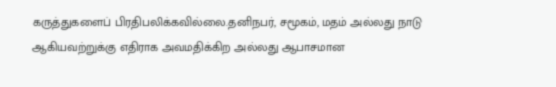கருத்துகளைப் பிரதிபலிக்கவில்லை.தனிநபர், சமூகம், மதம் அல்லது நாடு ஆகியவற்றுக்கு எதிராக அவமதிக்கிற அல்லது ஆபாசமான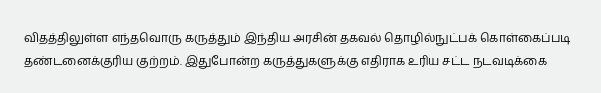விதத்திலுள்ள எந்தவொரு கருத்தும் இந்திய அரசின் தகவல் தொழில்நுட்பக் கொள்கைப்படி தண்டனைக்குரிய குற்றம். இதுபோன்ற கருத்துகளுக்கு எதிராக உரிய சட்ட நடவடிக்கை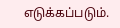எடுக்கப்படும்.